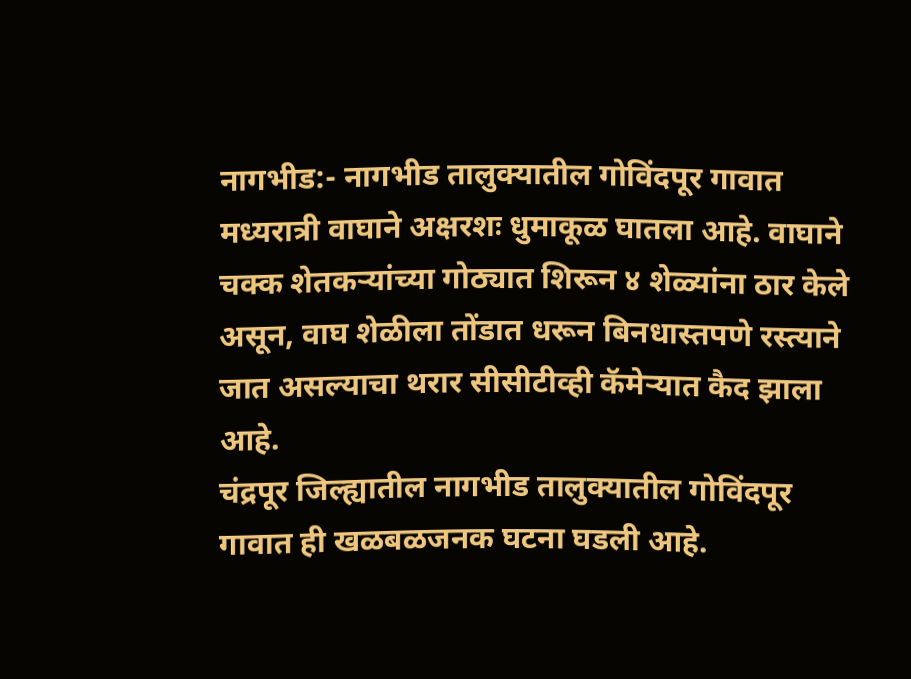नागभीड:- नागभीड तालुक्यातील गोविंदपूर गावात मध्यरात्री वाघाने अक्षरशः धुमाकूळ घातला आहे. वाघाने चक्क शेतकऱ्यांच्या गोठ्यात शिरून ४ शेळ्यांना ठार केले असून, वाघ शेळीला तोंडात धरून बिनधास्तपणे रस्त्याने जात असल्याचा थरार सीसीटीव्ही कॅमेऱ्यात कैद झाला आहे.
चंद्रपूर जिल्ह्यातील नागभीड तालुक्यातील गोविंदपूर गावात ही खळबळजनक घटना घडली आहे.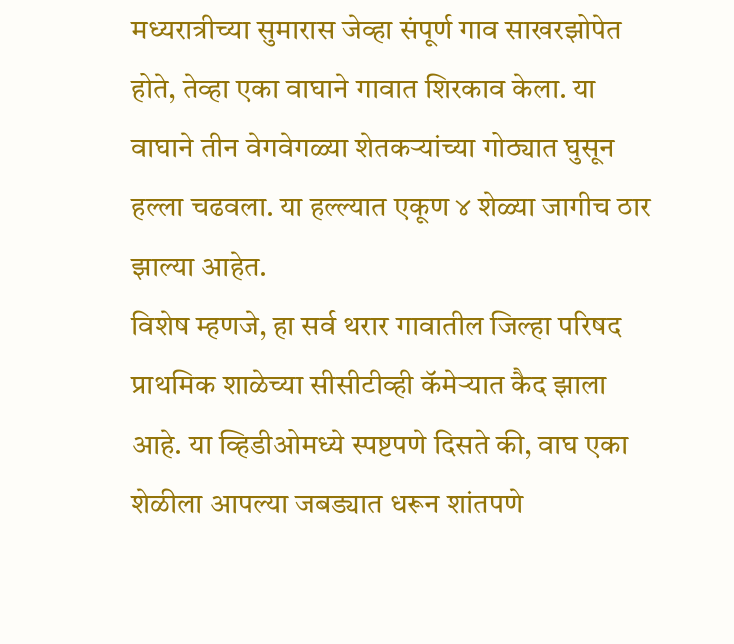मध्यरात्रीच्या सुमारास जेव्हा संपूर्ण गाव साखरझोपेत होते, तेव्हा एका वाघाने गावात शिरकाव केला. या वाघाने तीन वेगवेगळ्या शेतकऱ्यांच्या गोठ्यात घुसून हल्ला चढवला. या हल्ल्यात एकूण ४ शेळ्या जागीच ठार झाल्या आहेत.
विशेष म्हणजे, हा सर्व थरार गावातील जिल्हा परिषद प्राथमिक शाळेच्या सीसीटीव्ही कॅमेऱ्यात कैद झाला आहे. या व्हिडीओमध्ये स्पष्टपणे दिसते की, वाघ एका शेळीला आपल्या जबड्यात धरून शांतपणे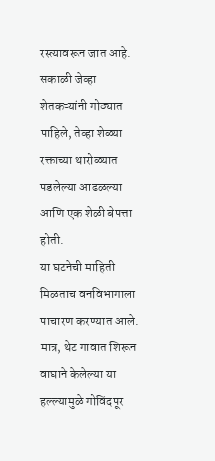रस्त्यावरून जात आहे. सकाळी जेव्हा शेतकऱ्यांनी गोठ्यात पाहिले, तेव्हा शेळ्या रक्ताच्या थारोळ्यात पडलेल्या आढळल्या आणि एक शेळी बेपत्ता होती.
या घटनेची माहिती मिळताच वनविभागाला पाचारण करण्यात आले. मात्र, थेट गावात शिरून वाघाने केलेल्या या हल्ल्यामुळे गोविंदपूर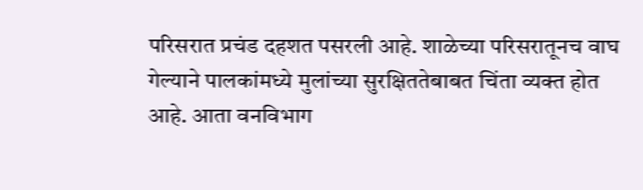परिसरात प्रचंड दहशत पसरली आहे. शाळेच्या परिसरातूनच वाघ गेल्याने पालकांमध्ये मुलांच्या सुरक्षिततेबाबत चिंता व्यक्त होत आहे. आता वनविभाग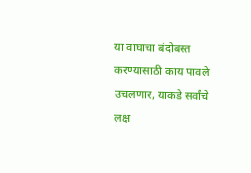या वाघाचा बंदोबस्त करण्यासाठी काय पावले उचलणार, याकडे सर्वांचे लक्ष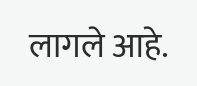लागले आहे.